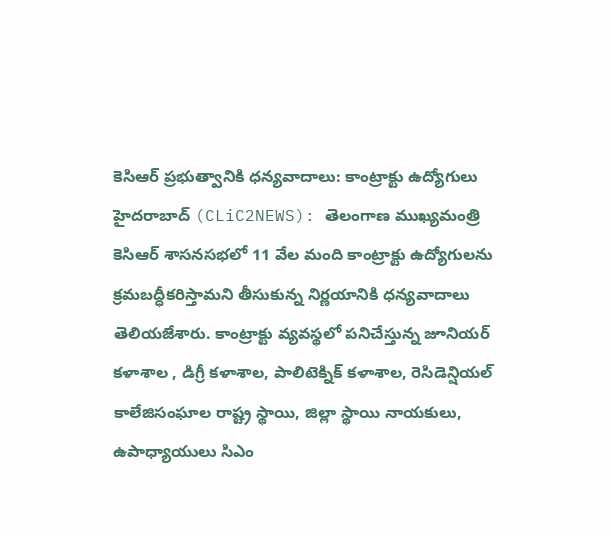కెసిఆర్ ప్రభుత్వానికి ధన్యవాదాలు: కాంట్రాక్టు ఉద్యోగులు
హైదరాబాద్ (CLiC2NEWS): తెలంగాణ ముఖ్యమంత్రి కెసిఆర్ శాసనసభలో 11 వేల మంది కాంట్రాక్టు ఉద్యోగులను క్రమబద్ధీకరిస్తామని తీసుకున్న నిర్ణయానికి ధన్యవాదాలు తెలియజేశారు. కాంట్రాక్టు వ్యవస్థలో పనిచేస్తున్న జూనియర్ కళాశాల , డిగ్రీ కళాశాల, పాలిటెక్నిక్ కళాశాల, రెసిడెన్షియల్ కాలేజిసంఘాల రాష్ట్ర స్థాయి, జిల్లా స్థాయి నాయకులు, ఉపాధ్యాయులు సిఎం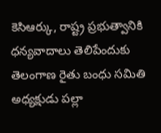కెసిఆర్కు, రాష్ట్ర ప్రభుత్వానికి ధన్యవాదాలు తెలిపేందుకు తెలంగాణ రైతు బంధు సమితి అధ్యక్షుడు పల్లా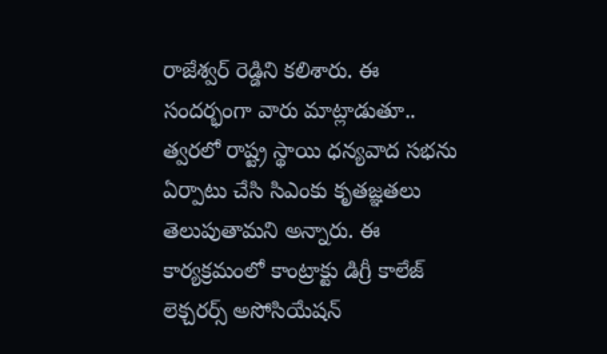రాజేశ్వర్ రెడ్డిని కలిశారు. ఈ సందర్భంగా వారు మాట్లాడుతూ.. త్వరలో రాష్ట్ర స్థాయి ధన్యవాద సభను ఏర్పాటు చేసి సిఎంకు కృతజ్ఞతలు తెలుపుతామని అన్నారు. ఈ కార్యక్రమంలో కాంట్రాక్టు డిగ్రీ కాలేజ్ లెక్చరర్స్ అసోసియేషన్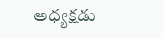అధ్యక్షడు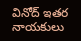వినోద్ ఇతర నాయకులు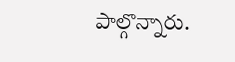పాల్గొన్నారు.